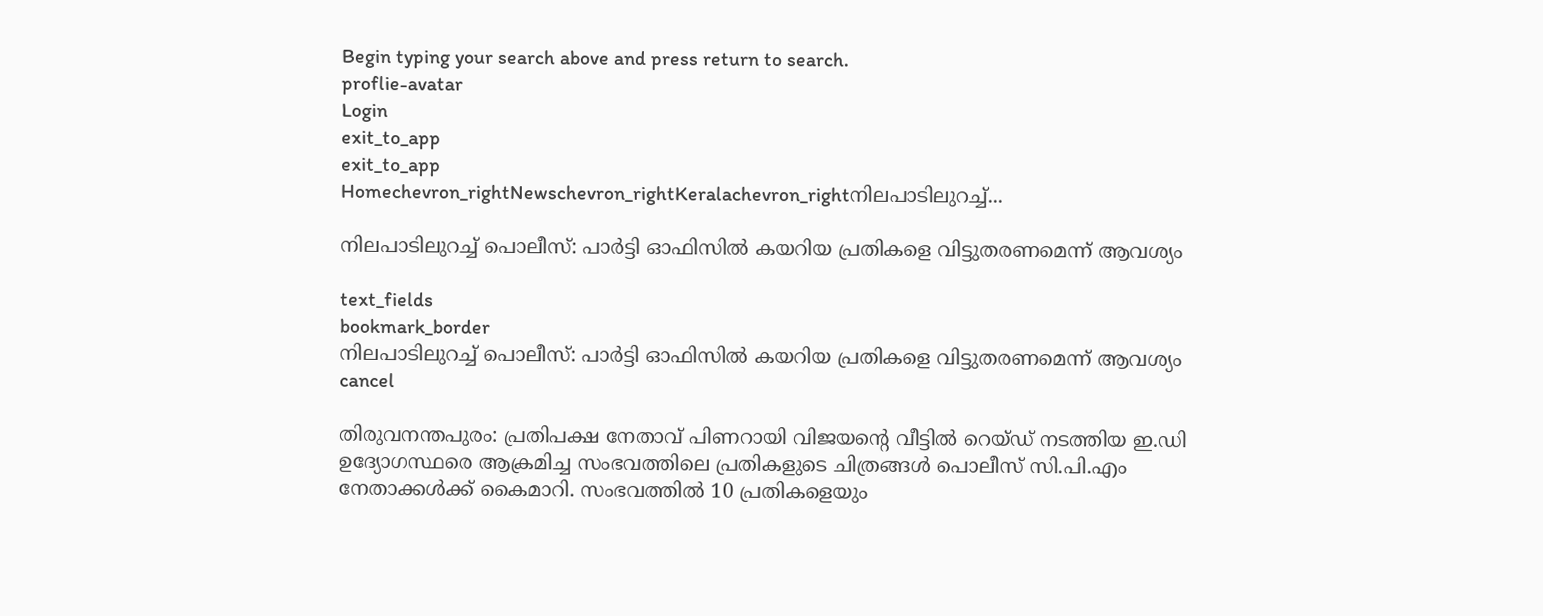Begin typing your search above and press return to search.
proflie-avatar
Login
exit_to_app
exit_to_app
Homechevron_rightNewschevron_rightKeralachevron_rightനിലപാടിലുറച്ച്...

നിലപാടിലുറച്ച് പൊലീസ്: പാർട്ടി ഓഫിസിൽ കയറിയ പ്രതികളെ വിട്ടുതരണമെന്ന് ആവശ്യം

text_fields
bookmark_border
നിലപാടിലുറച്ച് പൊലീസ്: പാർട്ടി ഓഫിസിൽ കയറിയ പ്രതികളെ വിട്ടുതരണമെന്ന് ആവശ്യം
cancel

തിരുവനന്തപുരം: പ്രതിപക്ഷ നേതാവ് പിണറായി വിജയന്റെ വീട്ടിൽ റെയ്ഡ് നടത്തിയ ഇ.ഡി ഉദ്യോഗസ്ഥരെ ആക്രമിച്ച സംഭവത്തിലെ പ്രതികളുടെ ചിത്രങ്ങൾ പൊലീസ് സി.പി.എം നേതാക്കൾക്ക് കൈമാറി. സംഭവത്തിൽ 10 പ്രതികളെയും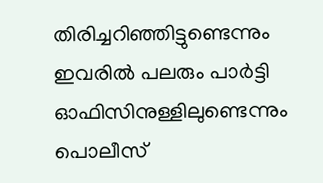തിരിച്ചറിഞ്ഞിട്ടുണ്ടെന്നും ഇവരിൽ പലരും പാർട്ടി ഓഫിസിനുള്ളിലുണ്ടെന്നും പൊലീസ്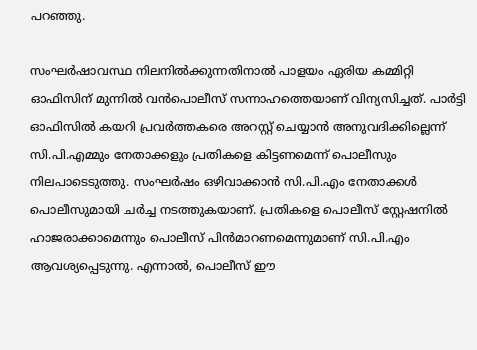പറഞ്ഞു.

സംഘര്‍ഷാവസ്ഥ നിലനിൽക്കുന്നതിനാൽ പാളയം ഏരിയ കമ്മിറ്റി ഓഫിസിന് മുന്നിൽ വൻപൊലീസ് സന്നാഹത്തെയാണ് വിന്യസിച്ചത്. പാർട്ടി ഓഫിസിൽ കയറി പ്രവര്‍ത്തകരെ അറസ്റ്റ് ചെയ്യാൻ അനുവദിക്കില്ലെന്ന് സി.പി.എമ്മും നേതാക്കളും പ്രതികളെ കിട്ടണമെന്ന് പൊലീസും നിലപാടെടുത്തു. സംഘര്‍ഷം ഒഴിവാക്കാൻ സി.പി.എം നേതാക്കള്‍ പൊലീസുമായി ചര്‍ച്ച നടത്തുകയാണ്. പ്രതികളെ പൊലീസ് സ്റ്റേഷനിൽ ഹാജരാക്കാമെന്നും പൊലീസ് പിൻമാറണമെന്നുമാണ് സി.പി.എം ആവശ്യപ്പെടുന്നു. എന്നാൽ, പൊലീസ് ഈ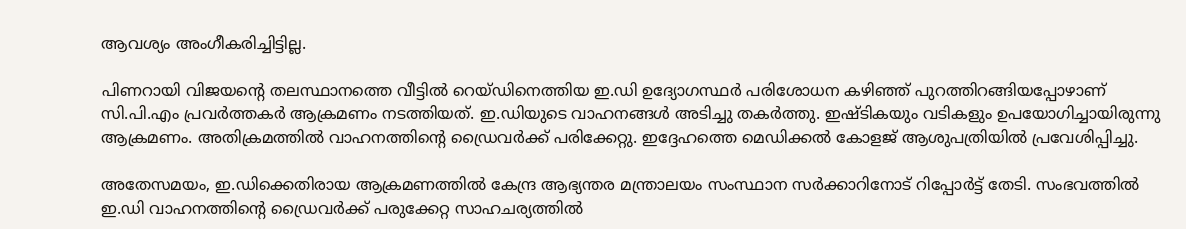ആവശ്യം അംഗീകരിച്ചിട്ടില്ല.

പിണറായി വിജയന്‍റെ തലസ്ഥാനത്തെ വീട്ടിൽ റെയ്ഡിനെത്തിയ ഇ.ഡി ഉദ്യോഗസ്ഥര്‍ പരിശോധന കഴിഞ്ഞ് പുറത്തിറങ്ങിയപ്പോഴാണ് സി.പി.എം പ്രവർത്തകർ ആക്രമണം നടത്തിയത്. ഇ.ഡിയുടെ വാഹനങ്ങള്‍ അടിച്ചു തകര്‍ത്തു. ഇഷ്ടികയും വടികളും ഉപയോഗിച്ചായിരുന്നു ആക്രമണം. അതിക്രമത്തിൽ വാഹനത്തിന്‍റെ ഡ്രൈവര്‍ക്ക് പരിക്കേറ്റു. ഇദ്ദേഹത്തെ മെഡിക്കൽ കോളജ് ആശുപത്രിയിൽ പ്രവേശിപ്പിച്ചു.

അതേസമയം, ഇ.ഡിക്കെതിരായ ആക്രമണത്തില്‍ കേന്ദ്ര ആഭ്യന്തര മന്ത്രാലയം സംസ്ഥാന സര്‍ക്കാറിനോട് റിപ്പോര്‍ട്ട് തേടി. സംഭവത്തിൽ ഇ.ഡി വാഹനത്തിന്റെ ഡ്രൈവര്‍ക്ക് പരുക്കേറ്റ സാഹചര്യത്തിൽ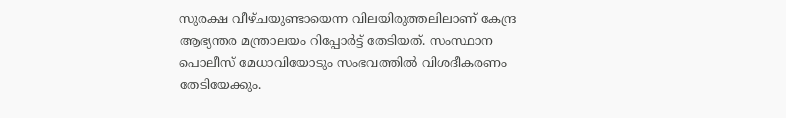സുരക്ഷ വീഴ്ചയുണ്ടായെന്ന വിലയിരുത്തലിലാണ് കേന്ദ്ര ആഭ്യന്തര മന്ത്രാലയം റിപ്പോർട്ട് തേടിയത്. സംസ്ഥാന പൊലീസ് മേധാവിയോടും സംഭവത്തില്‍ വിശദീകരണം തേടിയേക്കും.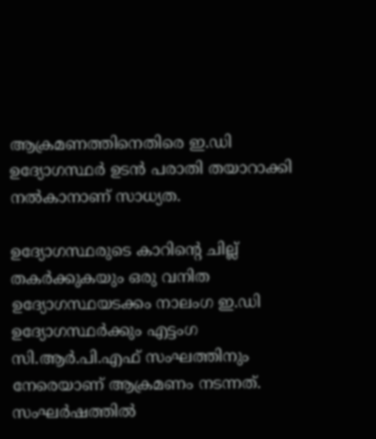ആക്രമണത്തിനെതിരെ ഇ.ഡി ഉദ്യോഗസ്ഥര്‍ ഉടന്‍ പരാതി തയാറാക്കി നല്‍കാനാണ് സാധ്യത.

ഉദ്യോഗസ്ഥരുടെ കാറിന്റെ ചില്ല് തകര്‍ക്കുകയും ഒരു വനിത ഉദ്യോഗസ്ഥയടക്കം നാലംഗ ഇ.ഡി ഉദ്യോഗസ്ഥര്‍ക്കും എട്ടംഗ സി.ആര്‍.പി.എഫ് സംഘത്തിനും നേരെയാണ് ആക്രമണം നടന്നത്. സംഘര്‍ഷത്തില്‍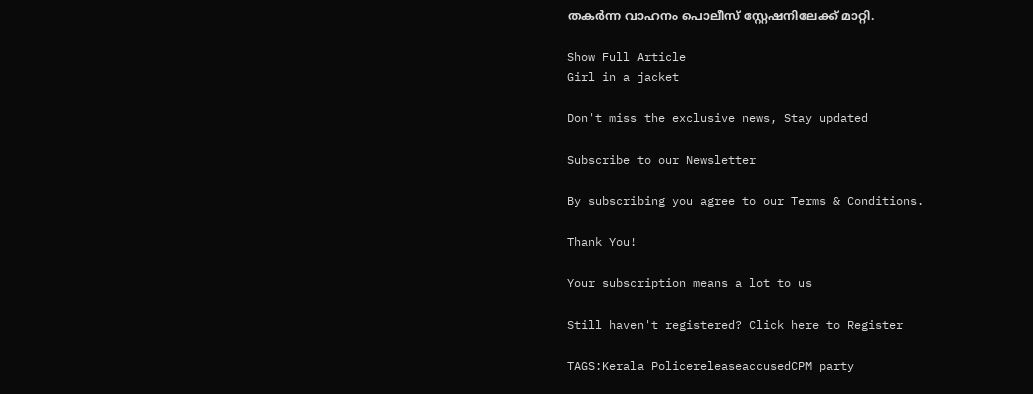തകര്‍ന്ന വാഹനം പൊലീസ് സ്റ്റേഷനിലേക്ക് മാറ്റി.

Show Full Article
Girl in a jacket

Don't miss the exclusive news, Stay updated

Subscribe to our Newsletter

By subscribing you agree to our Terms & Conditions.

Thank You!

Your subscription means a lot to us

Still haven't registered? Click here to Register

TAGS:Kerala PolicereleaseaccusedCPM party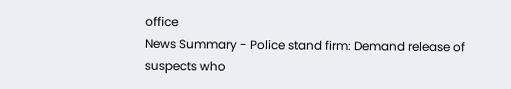office
News Summary - Police stand firm: Demand release of suspects who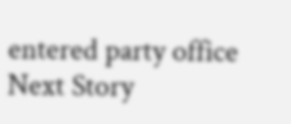entered party office
Next Story